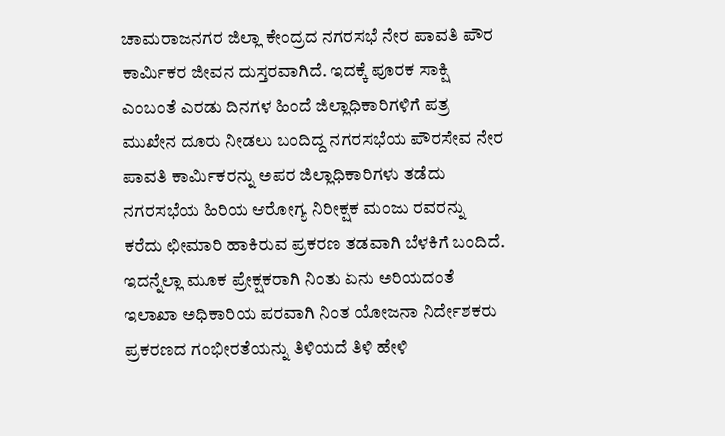ಚಾಮರಾಜನಗರ ಜಿಲ್ಲಾ ಕೇಂದ್ರದ ನಗರಸಭೆ ನೇರ ಪಾವತಿ ಪೌರ ಕಾರ್ಮಿಕರ ಜೀವನ ದುಸ್ತರವಾಗಿದೆ. ಇದಕ್ಕೆ ಪೂರಕ ಸಾಕ್ಷಿ ಎಂಬಂತೆ ಎರಡು ದಿನಗಳ ಹಿಂದೆ ಜಿಲ್ಲಾಧಿಕಾರಿಗಳಿಗೆ ಪತ್ರ ಮುಖೇನ ದೂರು ನೀಡಲು ಬಂದಿದ್ದ ನಗರಸಭೆಯ ಪೌರಸೇವ ನೇರ ಪಾವತಿ ಕಾರ್ಮಿಕರನ್ನು ಅಪರ ಜಿಲ್ಲಾಧಿಕಾರಿಗಳು ತಡೆದು ನಗರಸಭೆಯ ಹಿರಿಯ ಆರೋಗ್ಯ ನಿರೀಕ್ಷಕ ಮಂಜು ರವರನ್ನು ಕರೆದು ಛೀಮಾರಿ ಹಾಕಿರುವ ಪ್ರಕರಣ ತಡವಾಗಿ ಬೆಳಕಿಗೆ ಬಂದಿದೆ.
ಇದನ್ನೆಲ್ಲಾ ಮೂಕ ಪ್ರೇಕ್ಷಕರಾಗಿ ನಿಂತು ಏನು ಅರಿಯದಂತೆ ಇಲಾಖಾ ಅಧಿಕಾರಿಯ ಪರವಾಗಿ ನಿಂತ ಯೋಜನಾ ನಿರ್ದೇಶಕರು ಪ್ರಕರಣದ ಗಂಭೀರತೆಯನ್ನು ತಿಳಿಯದೆ ತಿಳಿ ಹೇಳಿ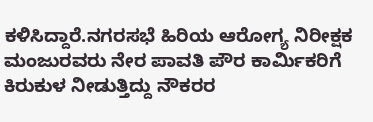ಕಳಿಸಿದ್ದಾರೆ.ನಗರಸಭೆ ಹಿರಿಯ ಆರೋಗ್ಯ ನಿರೀಕ್ಷಕ ಮಂಜುರವರು ನೇರ ಪಾವತಿ ಪೌರ ಕಾರ್ಮಿಕರಿಗೆ ಕಿರುಕುಳ ನೀಡುತ್ತಿದ್ದು ನೌಕರರ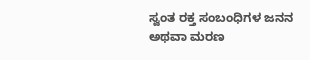ಸ್ವಂತ ರಕ್ತ ಸಂಬಂಧಿಗಳ ಜನನ ಅಥವಾ ಮರಣ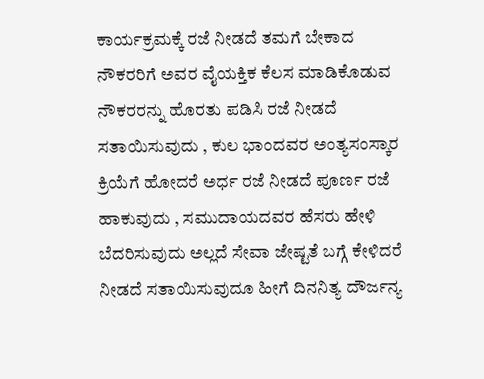ಕಾರ್ಯಕ್ರಮಕ್ಕೆ ರಜೆ ನೀಡದೆ ತಮಗೆ ಬೇಕಾದ ನೌಕರರಿಗೆ ಅವರ ವೈಯಕ್ತಿಕ ಕೆಲಸ ಮಾಡಿಕೊಡುವ ನೌಕರರನ್ನು ಹೊರತು ಪಡಿಸಿ ರಜೆ ನೀಡದೆ ಸತಾಯಿಸುವುದು , ಕುಲ ಭಾಂದವರ ಅಂತ್ಯಸಂಸ್ಕಾರ ಕ್ರಿಯೆಗೆ ಹೋದರೆ ಅರ್ಧ ರಜೆ ನೀಡದೆ ಪೂರ್ಣ ರಜೆ ಹಾಕುವುದು , ಸಮುದಾಯದವರ ಹೆಸರು ಹೇಳಿ ಬೆದರಿಸುವುದು ಅಲ್ಲದೆ ಸೇವಾ ಜೇಷ್ಟತೆ ಬಗ್ಗೆ ಕೇಳಿದರೆ ನೀಡದೆ ಸತಾಯಿಸುವುದೂ ಹೀಗೆ ದಿನನಿತ್ಯ ದೌರ್ಜನ್ಯ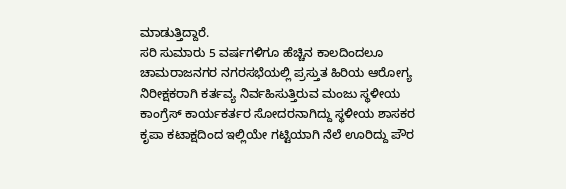ಮಾಡುತ್ತಿದ್ದಾರೆ.
ಸರಿ ಸುಮಾರು 5 ವರ್ಷಗಳಿಗೂ ಹೆಚ್ಚಿನ ಕಾಲದಿಂದಲೂ ಚಾಮರಾಜನಗರ ನಗರಸಭೆಯಲ್ಲಿ ಪ್ರಸ್ತುತ ಹಿರಿಯ ಆರೋಗ್ಯ ನಿರೀಕ್ಷಕರಾಗಿ ಕರ್ತವ್ಯ ನಿರ್ವಹಿಸುತ್ತಿರುವ ಮಂಜು ಸ್ಥಳೀಯ ಕಾಂಗ್ರೆಸ್ ಕಾರ್ಯಕರ್ತರ ಸೋದರನಾಗಿದ್ದು ಸ್ಥಳೀಯ ಶಾಸಕರ ಕೃಪಾ ಕಟಾಕ್ಷದಿಂದ ಇಲ್ಲಿಯೇ ಗಟ್ಟಿಯಾಗಿ ನೆಲೆ ಊರಿದ್ದು ಪೌರ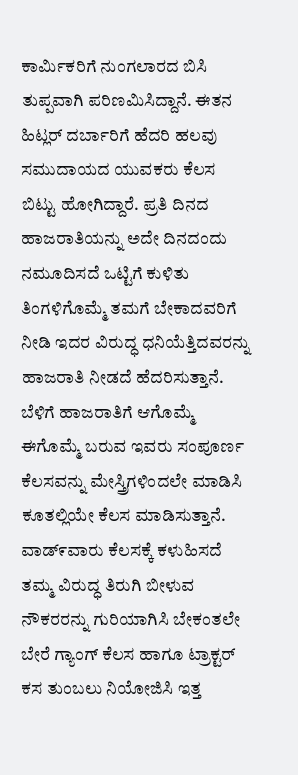ಕಾರ್ಮಿಕರಿಗೆ ನುಂಗಲಾರದ ಬಿಸಿ ತುಪ್ಪವಾಗಿ ಪರಿಣಮಿಸಿದ್ದಾನೆ. ಈತನ ಹಿಟ್ಲರ್ ದರ್ಬಾರಿಗೆ ಹೆದರಿ ಹಲವು ಸಮುದಾಯದ ಯುವಕರು ಕೆಲಸ ಬಿಟ್ಟು ಹೋಗಿದ್ದಾರೆ. ಪ್ರತಿ ದಿನದ ಹಾಜರಾತಿಯನ್ನು ಅದೇ ದಿನದಂದು ನಮೂದಿಸದೆ ಒಟ್ಟಿಗೆ ಕುಳಿತು ತಿಂಗಳಿಗೊಮ್ಮೆ ತಮಗೆ ಬೇಕಾದವರಿಗೆ ನೀಡಿ ಇದರ ವಿರುದ್ಧ ಧನಿಯೆತ್ತಿದವರನ್ನು ಹಾಜರಾತಿ ನೀಡದೆ ಹೆದರಿಸುತ್ತಾನೆ. ಬೆಳಿಗೆ ಹಾಜರಾತಿಗೆ ಆಗೊಮ್ಮೆ ಈಗೊಮ್ಮೆ ಬರುವ ಇವರು ಸಂಪೂರ್ಣ ಕೆಲಸವನ್ನು ಮೇಸ್ತ್ರಿಗಳಿಂದಲೇ ಮಾಡಿಸಿ ಕೂತಲ್ಲಿಯೇ ಕೆಲಸ ಮಾಡಿಸುತ್ತಾನೆ. ವಾಡ್೯ವಾರು ಕೆಲಸಕ್ಕೆ ಕಳುಹಿಸದೆ ತಮ್ಮ ವಿರುದ್ಧ ತಿರುಗಿ ಬೀಳುವ ನೌಕರರನ್ನು ಗುರಿಯಾಗಿಸಿ ಬೇಕಂತಲೇ ಬೇರೆ ಗ್ಯಾಂಗ್ ಕೆಲಸ ಹಾಗೂ ಟ್ರಾಕ್ಟರ್ ಕಸ ತುಂಬಲು ನಿಯೋಜಿಸಿ ಇತ್ತ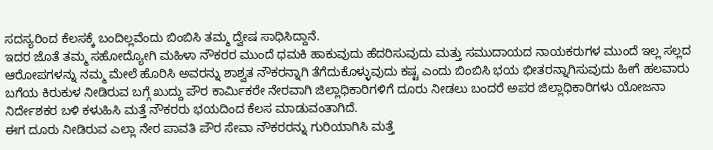ಸದಸ್ಯರಿಂದ ಕೆಲಸಕ್ಕೆ ಬಂದಿಲ್ಲವೆಂದು ಬಿಂಬಿಸಿ ತಮ್ಮ ದ್ವೇಷ ಸಾಧಿಸಿದ್ದಾನೆ.
ಇದರ ಜೊತೆ ತಮ್ಮ ಸಹೋದ್ಯೋಗಿ ಮಹಿಳಾ ನೌಕರರ ಮುಂದೆ ಧಮಕಿ ಹಾಕುವುದು ಹೆದರಿಸುವುದು ಮತ್ತು ಸಮುದಾಯದ ನಾಯಕರುಗಳ ಮುಂದೆ ಇಲ್ಲ ಸಲ್ಲದ ಆರೋಪಗಳನ್ನು ನಮ್ಮ ಮೇಲೆ ಹೊರಿಸಿ ಅವರನ್ನು ಶಾಶ್ವತ ನೌಕರನ್ನಾಗಿ ತೆಗೆದುಕೊಳ್ಳುವುದು ಕಷ್ಟ ಎಂದು ಬಿಂಬಿಸಿ ಭಯ ಭೀತರನ್ನಾಗಿಸುವುದು ಹೀಗೆ ಹಲವಾರು ಬಗೆಯ ಕಿರುಕುಳ ನೀಡಿರುವ ಬಗ್ಗೆ ಖುದ್ದು ಪೌರ ಕಾರ್ಮಿಕರೇ ನೇರವಾಗಿ ಜಿಲ್ಲಾಧಿಕಾರಿಗಳಿಗೆ ದೂರು ನೀಡಲು ಬಂದರೆ ಅಪರ ಜಿಲ್ಲಾಧಿಕಾರಿಗಳು ಯೋಜನಾ ನಿರ್ದೇಶಕರ ಬಳಿ ಕಳುಹಿಸಿ ಮತ್ತೆ ನೌಕರರು ಭಯದಿಂದ ಕೆಲಸ ಮಾಡುವಂತಾಗಿದೆ.
ಈಗ ದೂರು ನೀಡಿರುವ ಎಲ್ಲಾ ನೇರ ಪಾವತಿ ಪೌರ ಸೇವಾ ನೌಕರರನ್ನು ಗುರಿಯಾಗಿಸಿ ಮತ್ತೆ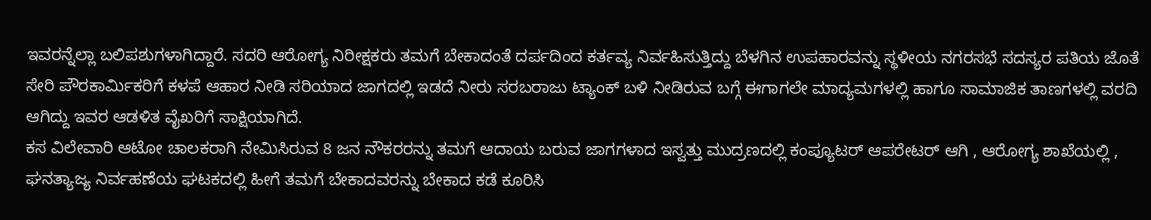ಇವರನ್ನೆಲ್ಲಾ ಬಲಿಪಶುಗಳಾಗಿದ್ದಾರೆ. ಸದರಿ ಆರೋಗ್ಯ ನಿರೀಕ್ಷಕರು ತಮಗೆ ಬೇಕಾದಂತೆ ದರ್ಪದಿಂದ ಕರ್ತವ್ಯ ನಿರ್ವಹಿಸುತ್ತಿದ್ದು ಬೆಳಗಿನ ಉಪಹಾರವನ್ನು ಸ್ಥಳೀಯ ನಗರಸಭೆ ಸದಸ್ಯರ ಪತಿಯ ಜೊತೆ ಸೇರಿ ಪೌರಕಾರ್ಮಿಕರಿಗೆ ಕಳಪೆ ಆಹಾರ ನೀಡಿ ಸರಿಯಾದ ಜಾಗದಲ್ಲಿ ಇಡದೆ ನೀರು ಸರಬರಾಜು ಟ್ಯಾಂಕ್ ಬಳಿ ನೀಡಿರುವ ಬಗ್ಗೆ ಈಗಾಗಲೇ ಮಾದ್ಯಮಗಳಲ್ಲಿ ಹಾಗೂ ಸಾಮಾಜಿಕ ತಾಣಗಳಲ್ಲಿ ವರದಿ ಆಗಿದ್ದು ಇವರ ಆಡಳಿತ ವೈಖರಿಗೆ ಸಾಕ್ಷಿಯಾಗಿದೆ.
ಕಸ ವಿಲೇವಾರಿ ಆಟೋ ಚಾಲಕರಾಗಿ ನೇಮಿಸಿರುವ 8 ಜನ ನೌಕರರನ್ನು ತಮಗೆ ಆದಾಯ ಬರುವ ಜಾಗಗಳಾದ ಇಸ್ವತ್ತು ಮುದ್ರಣದಲ್ಲಿ ಕಂಪ್ಯೂಟರ್ ಆಪರೇಟರ್ ಆಗಿ , ಆರೋಗ್ಯ ಶಾಖೆಯಲ್ಲಿ , ಘನತ್ಯಾಜ್ಯ ನಿರ್ವಹಣೆಯ ಘಟಕದಲ್ಲಿ ಹೀಗೆ ತಮಗೆ ಬೇಕಾದವರನ್ನು ಬೇಕಾದ ಕಡೆ ಕೂರಿಸಿ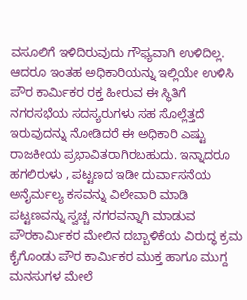ವಸೂಲಿಗೆ ಇಳಿದಿರುವುದು ಗೌಫ್ಯವಾಗಿ ಉಳಿದಿಲ್ಲ.
ಆದರೂ ಇಂತಹ ಅಧಿಕಾರಿಯನ್ನು ಇಲ್ಲಿಯೇ ಉಳಿಸಿ ಪೌರ ಕಾರ್ಮಿಕರ ರಕ್ತ ಹೀರುವ ಈ ಸ್ಥಿತಿಗೆ ನಗರಸಭೆಯ ಸದಸ್ಯರುಗಳು ಸಹ ಸೊಲ್ಲೆತ್ತದೆ ಇರುವುದನ್ನು ನೋಡಿದರೆ ಈ ಅಧಿಕಾರಿ ಎಷ್ಟು ರಾಜಕೀಯ ಪ್ರಭಾವಿತರಾಗಿರಬಹುದು. ಇನ್ನಾದರೂ ಹಗಲಿರುಳು , ಪಟ್ಟಣದ ಇಡೀ ದುರ್ವಾಸನೆಯ ಅನೈರ್ಮಲ್ಯ ಕಸವನ್ನು ವಿಲೇವಾರಿ ಮಾಡಿ ಪಟ್ಟಣವನ್ನು ಸ್ವಚ್ಚ ನಗರವನ್ನಾಗಿ ಮಾಡುವ ಪೌರಕಾರ್ಮಿಕರ ಮೇಲಿನ ದಬ್ಬಾಳಿಕೆಯ ವಿರುದ್ಧ ಕ್ರಮ ಕೈಗೊಂಡು ಪೌರ ಕಾರ್ಮಿಕರ ಮುಕ್ತ ಹಾಗೂ ಮುಗ್ದ ಮನಸುಗಳ ಮೇಲೆ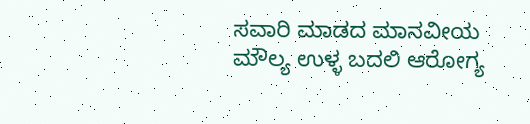ಸವಾರಿ ಮಾಡದ ಮಾನವೀಯ ಮೌಲ್ಯ ಉಳ್ಳ ಬದಲಿ ಆರೋಗ್ಯ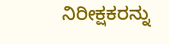ನಿರೀಕ್ಷಕರನ್ನು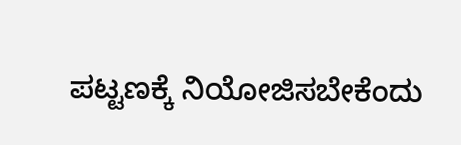ಪಟ್ಟಣಕ್ಕೆ ನಿಯೋಜಿಸಬೇಕೆಂದು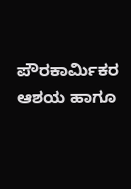ಪೌರಕಾರ್ಮಿಕರ ಆಶಯ ಹಾಗೂ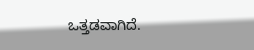ಒತ್ತಡವಾಗಿದೆ.